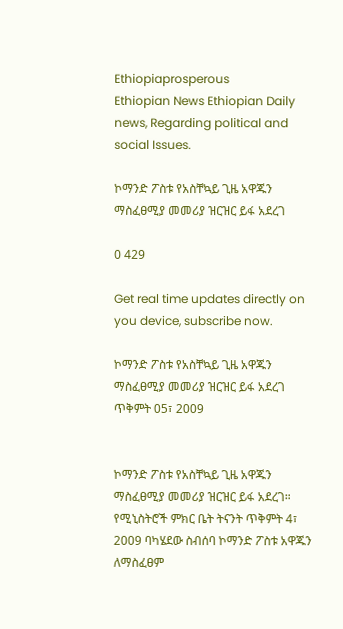Ethiopiaprosperous
Ethiopian News Ethiopian Daily news, Regarding political and social Issues.

ኮማንድ ፖስቱ የአስቸኳይ ጊዜ አዋጁን ማስፈፀሚያ መመሪያ ዝርዝር ይፋ አደረገ

0 429

Get real time updates directly on you device, subscribe now.

ኮማንድ ፖስቱ የአስቸኳይ ጊዜ አዋጁን ማስፈፀሚያ መመሪያ ዝርዝር ይፋ አደረገ
ጥቅምት 05፣ 2009


ኮማንድ ፖስቱ የአስቸኳይ ጊዜ አዋጁን ማስፈፀሚያ መመሪያ ዝርዝር ይፋ አደረገ።
የሚኒስትሮች ምክር ቤት ትናንት ጥቅምት 4፣ 2009 ባካሄደው ስብሰባ ኮማንድ ፖስቱ አዋጁን ለማስፈፀም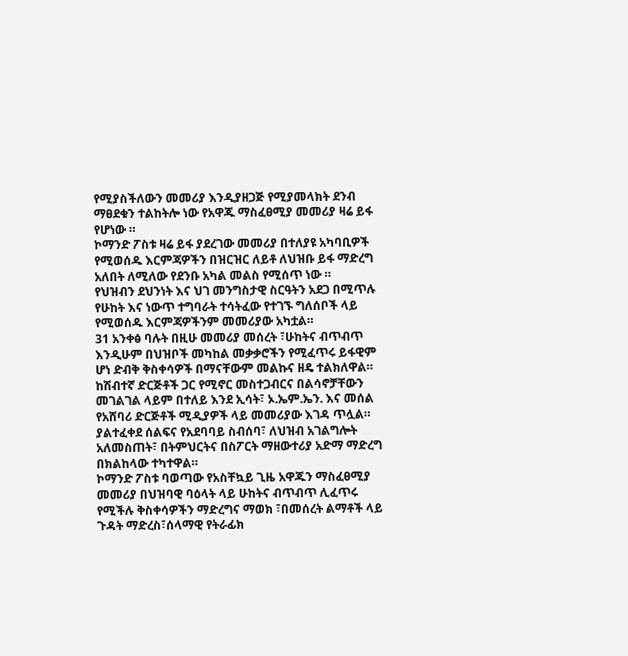የሚያስችለውን መመሪያ እንዲያዘጋጅ የሚያመላክት ደንብ ማፀደቁን ተልከትሎ ነው የአዋጁ ማስፈፀሚያ መመሪያ ዛሬ ይፋ የሆነው ።
ኮማንድ ፖስቱ ዛሬ ይፋ ያደረገው መመሪያ በተለያዩ አካባቢዎች የሚወሰዱ እርምጃዎችን በዝርዝር ለይቶ ለህዝቡ ይፋ ማድረግ አለበት ለሚለው የደንቡ አካል መልስ የሚሰጥ ነው ።
የህዝብን ደህንነት እና ህገ መንግስታዊ ስርዓትን አደጋ በሚጥሉ የሁከት እና ነውጥ ተግባራት ተሳትፈው የተገኙ ግለሰቦች ላይ የሚወሰዱ እርምጃዎችንም መመሪያው አካቷል።
31 አንቀፅ ባሉት በዚሁ መመሪያ መሰረት ፣ሁከትና ብጥብጥ እንዲሁም በህዝቦች መካከል መቃቃሮችን የሚፈጥሩ ይፋዊም ሆነ ድብቅ ቅስቀሳዎች በማናቸውም መልኩና ዘዴ ተልክለዋል።
ከሽብተኛ ድርጅቶች ጋር የሚኖር መስተጋብርና በልሳኖቻቸውን መገልገል ላይም በተለይ እንደ ኢሳት፣ ኦ.ኤም.ኤን. እና መሰል የአሸባሪ ድርጅቶች ሚዲያዎች ላይ መመሪያው እገዳ ጥሏል።
ያልተፈቀደ ሰልፍና የአደባባይ ስብሰባ፣ ለህዝብ አገልግሎት አለመስጠት፣ በትምህርትና በስፖርት ማዘውተሪያ አድማ ማድረግ በክልከላው ተካተዋል።
ኮማንድ ፖስቱ ባወጣው የአስቸኳይ ጊዜ አዋጁን ማስፈፀሚያ መመሪያ በህዝባዊ ባዕላት ላይ ሁከትና ብጥብጥ ሊፈጥሩ የሚችሉ ቅስቀሳዎችን ማድረግና ማወክ ፣በመሰረት ልማቶች ላይ ጉዳት ማድረስ፣ሰላማዊ የትራፊክ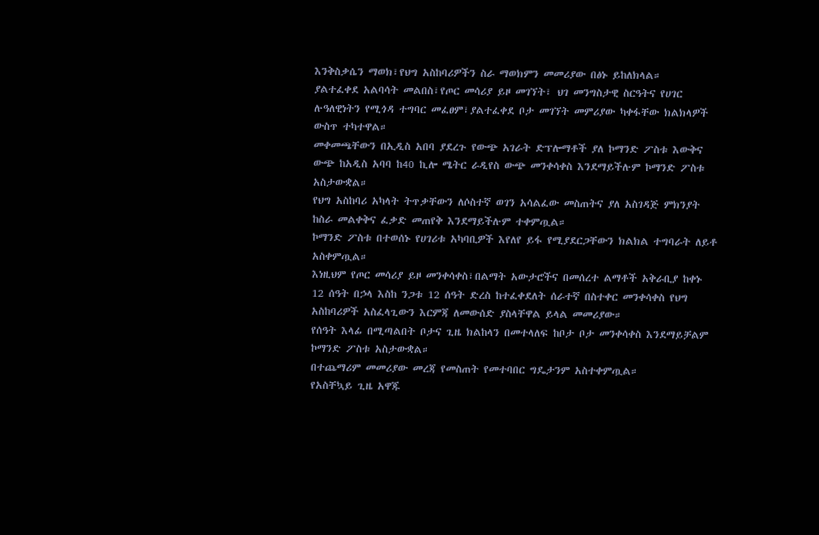እንቅስቃሴን ማወክ፣የህግ አስከባሪዎችን ስራ ማወክምን መመሪያው በፅኑ ይከለክላል።
ያልተፈቀደ አልባሳት መልበስ፣የጦር መሳሪያ ይዞ መገኘት፣ ህገ መንግስታዊ ስርዓትና የሀገር ሉዓለዊነትን የሚጎዳ ተግባር መፈፀም፣ያልተፈቀደ ቦታ መገኘት መምሪያው ካቀፋቸው ክልክላዎች ውስጥ ተካተዋል።
መቀመጫቸውን በኢዲስ አበባ ያደረጉ የውጭ አገራት ድፕሎማቶች ያለ ኮማንድ ፖስቱ እውቅና ውጭ ከአዲስ አባባ ከ40 ኪሎ ሜትር ራዲየስ ውጭ መንቀሳቀስ እንደማይችሉም ኮማንድ ፖስቱ አስታውቋል።
የህግ አስከባሪ አካላት ትጥቃቸውን ለሶስተኛ ወገን አሳልፈው መስጠትና ያለ አስገዳጅ ምክንያት ከስራ መልቀቅና ፈቃድ መጠየቅ እንደማይችሉም ተቀምጧል።
ኮማንድ ፖስቱ በተወሰኑ የሀገሪቱ አካባቢዎች እየለየ ይፋ የሚያደርጋቸውን ክልክል ተግባራት ለይቶ አስቀምጧል።
እነዚህም የጦር መሳሪያ ይዞ መንቀሳቀስ፣በልማት አውታሮችና በመሰረተ ልማቶች አቅራቢያ ከቀኑ 12 ሰዓት በኃላ እስከ ንጋቱ 12 ሰዓት ድረስ ከተፈቀደለት ሰራተኛ በስተቀር መንቀሳቀስ የህግ አስከባሪዎች አስፈላጊውን እርምጃ ለመውሰድ ያስላቸዋል ይላል መመሪያው።
የሰዓት እላፊ በሚጣልበት ቦታና ጊዜ ክልከላን በመተላለፍ ከቦታ ቦታ መንቀሳቀስ እንደማይቻልም ኮማንድ ፖስቱ አስታውቋል።
በተጨማሪም መመሪያው መረጃ የመስጠት የመተባበር ግዴታንም አስተቀምጧል።
የአስቸኳይ ጊዜ አዋጁ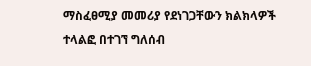ማስፈፀሚያ መመሪያ የደነገጋቸውን ክልክላዎች ተላልፎ በተገኘ ግለሰብ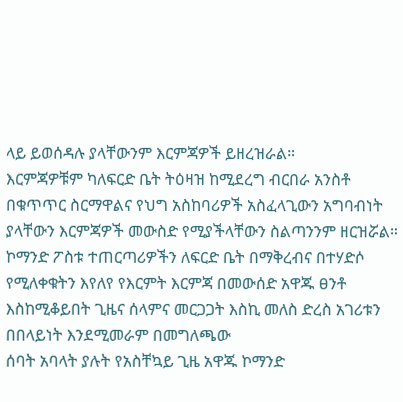ላይ ይወሰዳሉ ያላቸውንም እርምጃዎች ይዘረዝራል።
እርምጃዎቹም ካለፍርድ ቤት ትዕዛዝ ከሚደረግ ብርበራ አንስቶ በቁጥጥር ስርማዋልና የህግ አስከባሪዎች አስፈላጊውን አግባብነት ያላቸውን እርምጃዎች መውስድ የሚያችላቸውን ስልጣንንም ዘርዝሯል።
ኮማንድ ፖስቱ ተጠርጣሪዎችን ለፍርድ ቤት በማቅረብና በተሃድሶ የሚለቀቁትን እየለየ የእርምት እርምጃ በመውሰድ አዋጁ ፀንቶ እስከሚቆይበት ጊዜና ሰላምና መርጋጋት እስኪ መለስ ድረስ አገሪቱን በበላይነት እንደሚመራም በመግለጫው
ሰባት አባላት ያሉት የአስቸኳይ ጊዜ አዋጁ ኮማንድ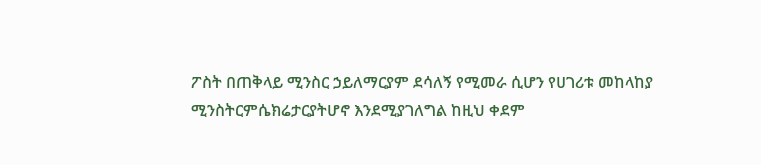ፖስት በጠቅላይ ሚንስር ኃይለማርያም ደሳለኝ የሚመራ ሲሆን የሀገሪቱ መከላከያ ሚንስትርምሴክሬታርያትሆኖ እንደሚያገለግል ከዚህ ቀደም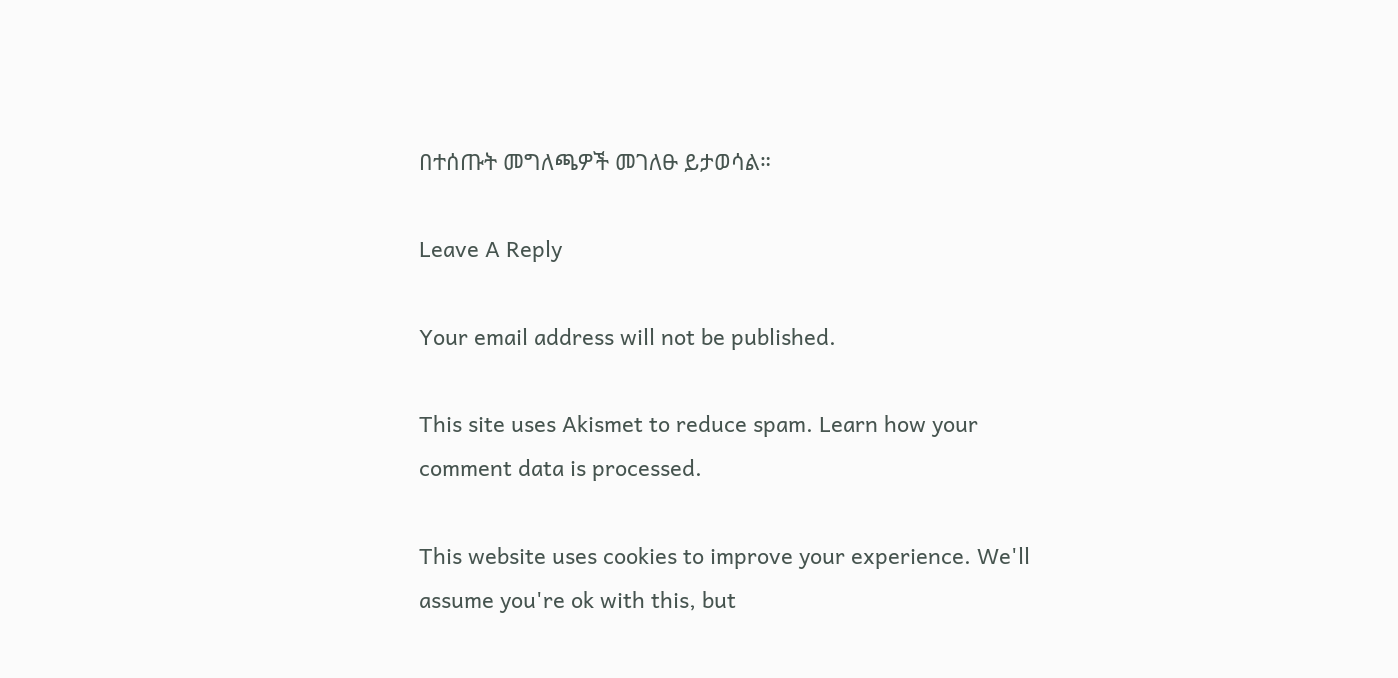በተሰጡት መግለጫዎች መገለፁ ይታወሳል።

Leave A Reply

Your email address will not be published.

This site uses Akismet to reduce spam. Learn how your comment data is processed.

This website uses cookies to improve your experience. We'll assume you're ok with this, but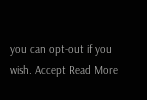you can opt-out if you wish. Accept Read More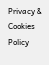Privacy & Cookies Policy